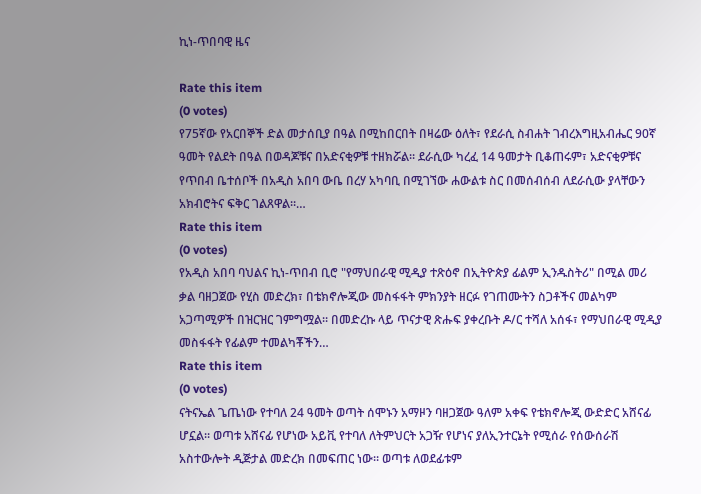ኪነ-ጥበባዊ ዜና

Rate this item
(0 votes)
የ75ኛው የአርበኞች ድል መታሰቢያ በዓል በሚከበርበት በዛሬው ዕለት፣ የደራሲ ስብሐት ገብረእግዚአብሔር 90ኛ ዓመት የልደት በዓል በወዳጆቹና በአድናቂዎቹ ተዘክሯል። ደራሲው ካረፈ 14 ዓመታት ቢቆጠሩም፣ አድናቂዎቹና የጥበብ ቤተሰቦች በአዲስ አበባ ውቤ በረሃ አካባቢ በሚገኘው ሐውልቱ ስር በመሰብሰብ ለደራሲው ያላቸውን አክብሮትና ፍቅር ገልጸዋል።…
Rate this item
(0 votes)
የአዲስ አበባ ባህልና ኪነ-ጥበብ ቢሮ "የማህበራዊ ሚዲያ ተጽዕኖ በኢትዮጵያ ፊልም ኢንዱስትሪ" በሚል መሪ ቃል ባዘጋጀው የሂስ መድረክ፣ በቴክኖሎጂው መስፋፋት ምክንያት ዘርፉ የገጠሙትን ስጋቶችና መልካም አጋጣሚዎች በዝርዝር ገምግሟል። በመድረኩ ላይ ጥናታዊ ጽሑፍ ያቀረቡት ዶ/ር ተሻለ አሰፋ፣ የማህበራዊ ሚዲያ መስፋፋት የፊልም ተመልካቾችን…
Rate this item
(0 votes)
ናትናኤል ጌጤነው የተባለ 24 ዓመት ወጣት ሰሞኑን አማዞን ባዘጋጀው ዓለም አቀፍ የቴክኖሎጂ ውድድር አሸናፊ ሆኗል። ወጣቱ አሸናፊ የሆነው አይቪ የተባለ ለትምህርት አጋዥ የሆነና ያለኢንተርኔት የሚሰራ የሰውሰራሽ አስተውሎት ዲጅታል መድረክ በመፍጠር ነው። ወጣቱ ለወደፊቱም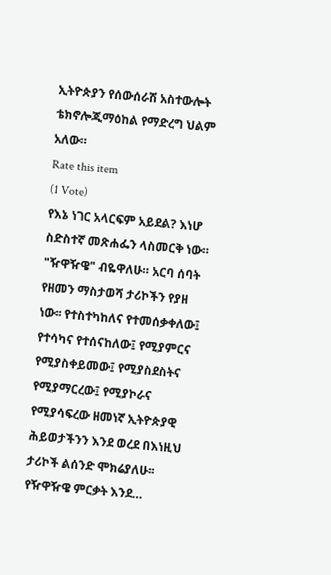ኢትዮጵያን የሰውሰራሽ አስተውሎት ቴክኖሎጂማዕከል የማድረግ ህልም አለው።
Rate this item
(1 Vote)
የእኔ ነገር አላርፍም አይደል? እነሆ ስድስተኛ መጽሐፌን ላስመርቅ ነው። "ዥዋዥዌ" ብዬዋለሁ። አርባ ሰባት የዘመን ማስታወሻ ታሪኮችን የያዘ ነው፡፡ የተስተካከለና የተመሰቃቀለው፤ የተሳካና የተሰናከለው፤ የሚያምርና የሚያስቀይመው፤ የሚያስደስትና የሚያማርረው፤ የሚያኮራና የሚያሳፍረው ዘመነኛ ኢትዮጵያዊ ሕይወታችንን እንደ ወረደ በእነዚህ ታሪኮች ልሰንድ ሞክሬያለሁ፡፡ የዥዋዥዌ ምርቃት እንደ…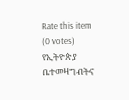Rate this item
(0 votes)
የኢትዮጵያ ቤተመዛግብትና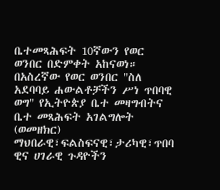ቤተመጻሕፍት 10ኛውን የወር ወንበር በድምቀት አከናወነ። በአስረኛው የወር ወንበር "ስለ አደባባይ ሐውልቶቻችን ሥነ ጥበባዊ ወግ" የኢትዮጵያ ቤተ መዛግብትና ቤተ መጻሕፍት አገልግሎት (ወመዘክር) ማህበራዊ፣ፍልስፍናዊ፣ታሪካዊ፣ጥበባ ዊና ሀገራዊ ጉዳዮችን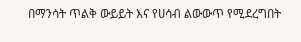በማንሳት ጥልቅ ውይይት እና የሀሳብ ልውውጥ የሚደረግበት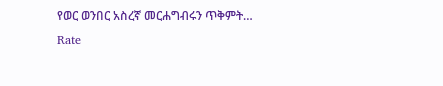የወር ወንበር አስረኛ መርሐግብሩን ጥቅምት…
Rate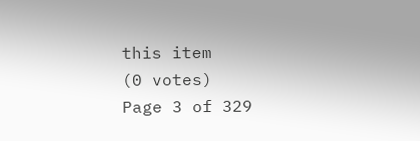this item
(0 votes)
Page 3 of 329